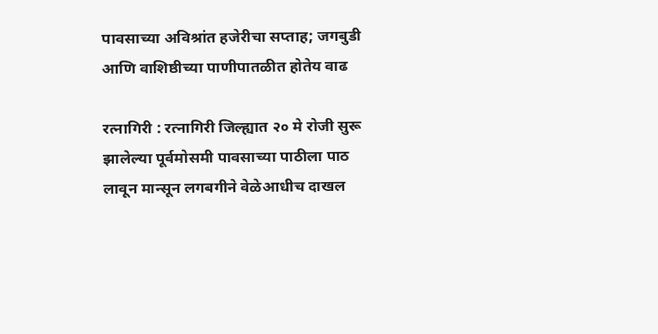पावसाच्या अविश्रांत हजेरीचा सप्ताह; जगबुडी आणि वाशिष्ठीच्या पाणीपातळीत होतेय वाढ

रत्नागिरी : रत्नागिरी जिल्ह्यात २० मे रोजी सुरू झालेल्या पूर्वमोसमी पावसाच्या पाठीला पाठ लावून मान्सून लगबगीने वेळेआधीच दाखल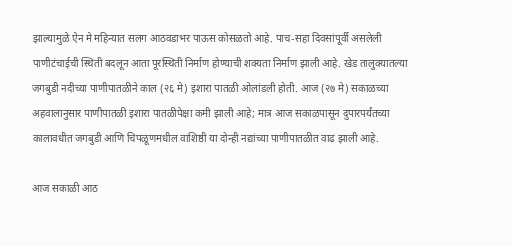झाल्यामुळे ऐन मे महिन्यात सलग आठवडाभर पाऊस कोसळतो आहे. पाच-सहा दिवसांपूर्वी असलेली पाणीटंचाईची स्थिती बदलून आता पूरस्थिती निर्माण होण्याची शक्यता निर्माण झाली आहे. खेड तालुक्यातल्या जगबुडी नदीच्या पाणीपातळीने काल (२६ मे) इशारा पातळी ओलांडली होती. आज (२७ मे) सकाळच्या अहवालानुसार पाणीपातळी इशारा पातळीपेक्षा कमी झाली आहे; मात्र आज सकाळपासून दुपारपर्यंतच्या कालावधीत जगबुडी आणि चिपळूणमधील वाशिष्ठी या दोन्ही नद्यांच्या पाणीपातळीत वाढ झाली आहे.

आज सकाळी आठ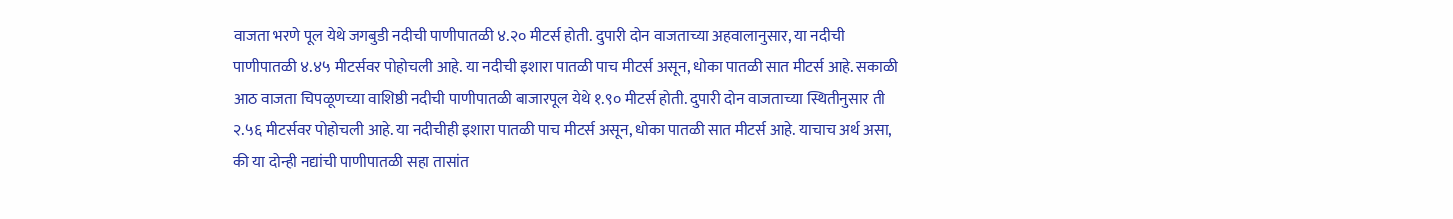वाजता भरणे पूल येथे जगबुडी नदीची पाणीपातळी ४.२० मीटर्स होती. दुपारी दोन वाजताच्या अहवालानुसार, या नदीची पाणीपातळी ४.४५ मीटर्सवर पोहोचली आहे. या नदीची इशारा पातळी पाच मीटर्स असून, धोका पातळी सात मीटर्स आहे. सकाळी आठ वाजता चिपळूणच्या वाशिष्ठी नदीची पाणीपातळी बाजारपूल येथे १.९० मीटर्स होती. दुपारी दोन वाजताच्या स्थितीनुसार ती २.५६ मीटर्सवर पोहोचली आहे. या नदीचीही इशारा पातळी पाच मीटर्स असून, धोका पातळी सात मीटर्स आहे. याचाच अर्थ असा, की या दोन्ही नद्यांची पाणीपातळी सहा तासांत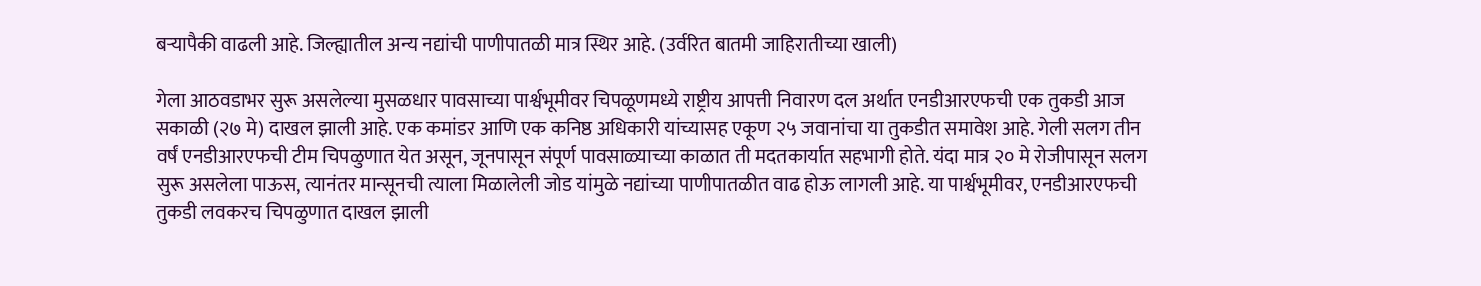बऱ्यापैकी वाढली आहे. जिल्ह्यातील अन्य नद्यांची पाणीपातळी मात्र स्थिर आहे. (उर्वरित बातमी जाहिरातीच्या खाली)

गेला आठवडाभर सुरू असलेल्या मुसळधार पावसाच्या पार्श्वभूमीवर चिपळूणमध्ये राष्ट्रीय आपत्ती निवारण दल अर्थात एनडीआरएफची एक तुकडी आज सकाळी (२७ मे) दाखल झाली आहे. एक कमांडर आणि एक कनिष्ठ अधिकारी यांच्यासह एकूण २५ जवानांचा या तुकडीत समावेश आहे. गेली सलग तीन वर्षं एनडीआरएफची टीम चिपळुणात येत असून, जूनपासून संपूर्ण पावसाळ्याच्या काळात ती मदतकार्यात सहभागी होते. यंदा मात्र २० मे रोजीपासून सलग सुरू असलेला पाऊस, त्यानंतर मान्सूनची त्याला मिळालेली जोड यांमुळे नद्यांच्या पाणीपातळीत वाढ होऊ लागली आहे. या पार्श्वभूमीवर, एनडीआरएफची तुकडी लवकरच चिपळुणात दाखल झाली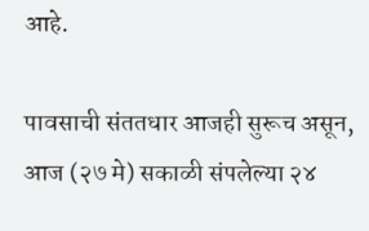आहे.

पावसाची संततधार आजही सुरूच असून, आज (२७ मे) सकाळी संपलेल्या २४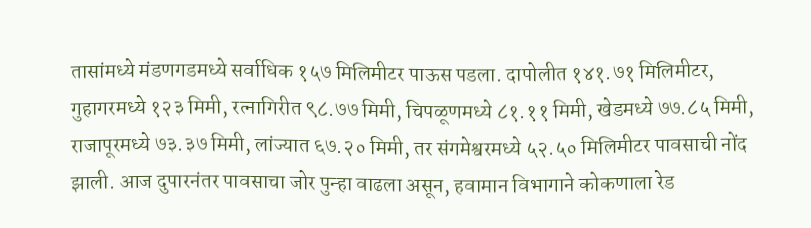तासांमध्ये मंडणगडमध्ये सर्वाधिक १५७ मिलिमीटर पाऊस पडला. दापोलीत १४१.७१ मिलिमीटर, गुहागरमध्ये १२३ मिमी, रत्नागिरीत ९८.७७ मिमी, चिपळूणमध्ये ८१.११ मिमी, खेडमध्ये ७७.८५ मिमी, राजापूरमध्ये ७३.३७ मिमी, लांज्यात ६७.२० मिमी, तर संगमेश्वरमध्ये ५२.५० मिलिमीटर पावसाची नोंद झाली. आज दुपारनंतर पावसाचा जोर पुन्हा वाढला असून, हवामान विभागाने कोकणाला रेड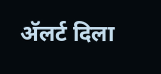अ‍ॅलर्ट दिला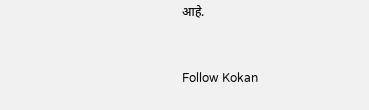आहे.


Follow Kokan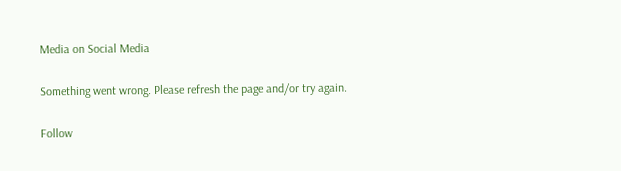Media on Social Media

Something went wrong. Please refresh the page and/or try again.

Follow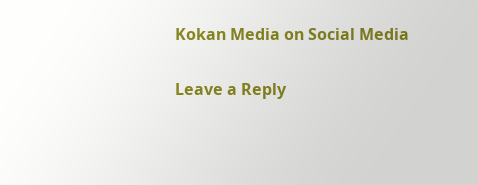Kokan Media on Social Media

Leave a Reply